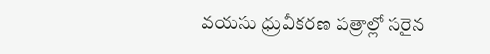వయసు ధ్రువీకరణ పత్రాల్లో సరైన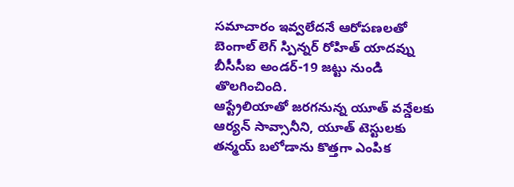సమాచారం ఇవ్వలేదనే ఆరోపణలతో బెంగాల్ లెగ్ స్పిన్నర్ రోహిత్ యాదవ్ను బీసీసీఐ అండర్-19 జట్టు నుండి తొలగించింది.
ఆస్ట్రేలియాతో జరగనున్న యూత్ వన్డేలకు ఆర్యన్ సావ్సానీని, యూత్ టెస్టులకు తన్మయ్ బలోడాను కొత్తగా ఎంపిక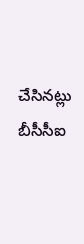చేసినట్లు బీసీసీఐ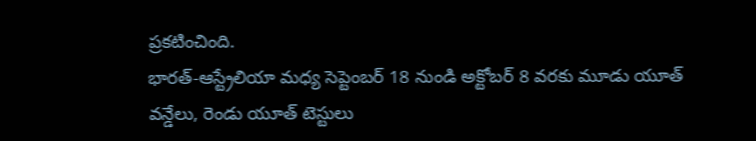ప్రకటించింది.
భారత్-ఆస్ట్రేలియా మధ్య సెప్టెంబర్ 18 నుండి అక్టోబర్ 8 వరకు మూడు యూత్ వన్డేలు, రెండు యూత్ టెస్టులు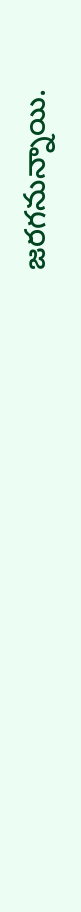జరగనున్నాయి.